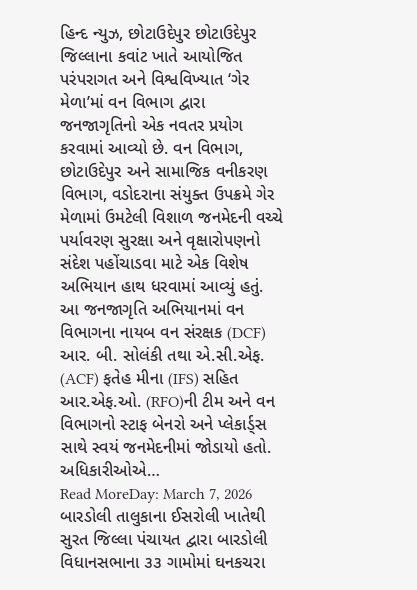હિન્દ ન્યુઝ, છોટાઉદેપુર છોટાઉદેપુર જિલ્લાના કવાંટ ખાતે આયોજિત પરંપરાગત અને વિશ્વવિખ્યાત ‘ગેર મેળા’માં વન વિભાગ દ્વારા જનજાગૃતિનો એક નવતર પ્રયોગ કરવામાં આવ્યો છે. વન વિભાગ, છોટાઉદેપુર અને સામાજિક વનીકરણ વિભાગ, વડોદરાના સંયુક્ત ઉપક્રમે ગેર મેળામાં ઉમટેલી વિશાળ જનમેદની વચ્ચે પર્યાવરણ સુરક્ષા અને વૃક્ષારોપણનો સંદેશ પહોંચાડવા માટે એક વિશેષ અભિયાન હાથ ધરવામાં આવ્યું હતું. આ જનજાગૃતિ અભિયાનમાં વન વિભાગના નાયબ વન સંરક્ષક (DCF) આર. બી. સોલંકી તથા એ.સી.એફ. (ACF) ફતેહ મીના (IFS) સહિત આર.એફ.ઓ. (RFO)ની ટીમ અને વન વિભાગનો સ્ટાફ બેનરો અને પ્લેકાર્ડ્સ સાથે સ્વયં જનમેદનીમાં જોડાયો હતો. અધિકારીઓએ…
Read MoreDay: March 7, 2026
બારડોલી તાલુકાના ઈસરોલી ખાતેથી સુરત જિલ્લા પંચાયત દ્વારા બારડોલી વિધાનસભાના ૩૩ ગામોમાં ઘનકચરા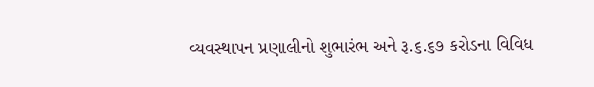વ્યવસ્થાપન પ્રણાલીનો શુભારંભ અને રૂ.૬.૬૭ કરોડના વિવિધ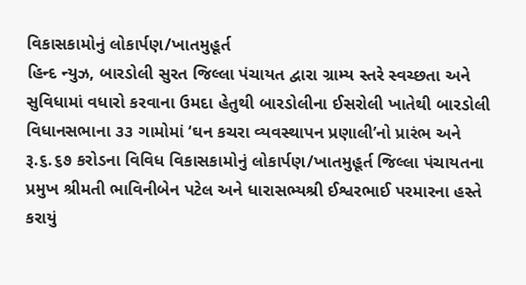વિકાસકામોનું લોકાર્પણ/ખાતમુહૂર્ત
હિન્દ ન્યુઝ, બારડોલી સુરત જિલ્લા પંચાયત દ્વારા ગ્રામ્ય સ્તરે સ્વચ્છતા અને સુવિધામાં વધારો કરવાના ઉમદા હેતુથી બારડોલીના ઈસરોલી ખાતેથી બારડોલી વિધાનસભાના ૩૩ ગામોમાં ‘ઘન કચરા વ્યવસ્થાપન પ્રણાલી’નો પ્રારંભ અને રૂ.૬.૬૭ કરોડના વિવિધ વિકાસકામોનું લોકાર્પણ/ખાતમુહૂર્ત જિલ્લા પંચાયતના પ્રમુખ શ્રીમતી ભાવિનીબેન પટેલ અને ધારાસભ્યશ્રી ઈશ્વરભાઈ પરમારના હસ્તે કરાયું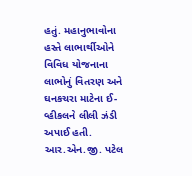હતું. મહાનુભાવોના હસ્તે લાભાર્થીઓને વિવિધ યોજનાના લાભોનું વિતરણ અને ઘનકચરા માટેના ઈ-વ્હીકલને લીલી ઝંડી અપાઈ હતી. આર.એન.જી. પટેલ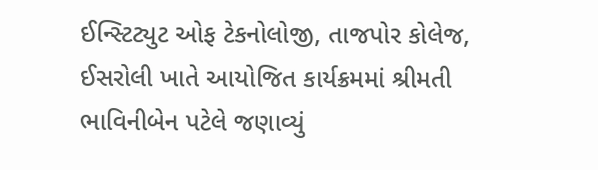ઈન્સ્ટિટ્યુટ ઓફ ટેકનોલોજી, તાજપોર કોલેજ, ઈસરોલી ખાતે આયોજિત કાર્યક્રમમાં શ્રીમતી ભાવિનીબેન પટેલે જણાવ્યું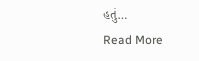હતું…
Read More